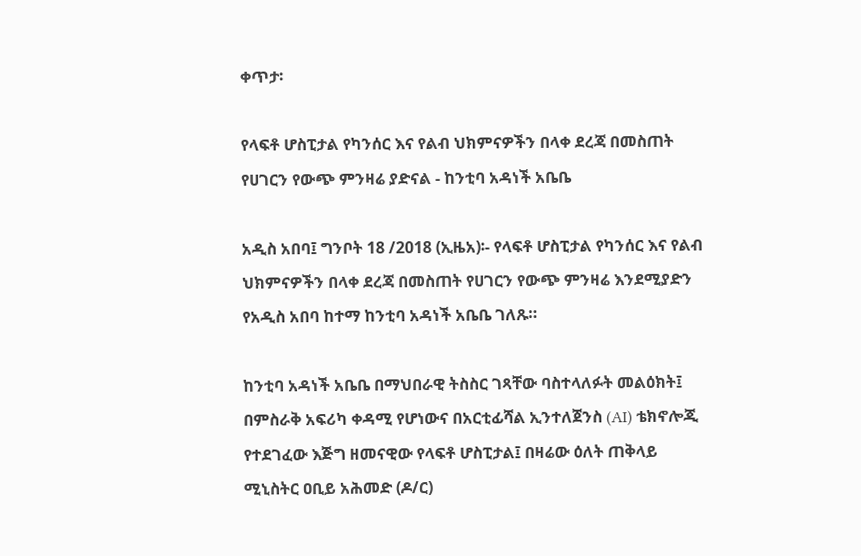ቀጥታ፡

የላፍቶ ሆስፒታል የካንሰር እና የልብ ህክምናዎችን በላቀ ደረጃ በመስጠት የሀገርን የውጭ ምንዛሬ ያድናል - ከንቲባ አዳነች አቤቤ

አዲስ አበባ፤ ግንቦት 18 /2018 (ኢዜአ)፡- የላፍቶ ሆስፒታል የካንሰር እና የልብ ህክምናዎችን በላቀ ደረጃ በመስጠት የሀገርን የውጭ ምንዛሬ እንደሚያድን የአዲስ አበባ ከተማ ከንቲባ አዳነች አቤቤ ገለጹ።

ከንቲባ አዳነች አቤቤ በማህበራዊ ትስስር ገጻቸው ባስተላለፉት መልዕክት፤ በምስራቅ አፍሪካ ቀዳሚ የሆነውና በአርቲፊሻል ኢንተለጀንስ (AI) ቴክኖሎጂ የተደገፈው እጅግ ዘመናዊው የላፍቶ ሆስፒታል፤ በዛሬው ዕለት ጠቅላይ ሚኒስትር ዐቢይ አሕመድ (ዶ/ር)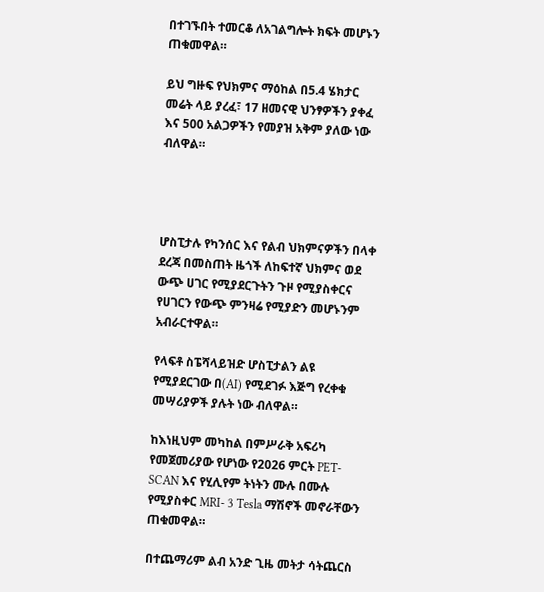በተገኙበት ተመርቆ ለአገልግሎት ክፍት መሆኑን ጠቁመዋል።

ይህ ግዙፍ የህክምና ማዕከል በ5.4 ሄክታር መሬት ላይ ያረፈ፣ 17 ዘመናዊ ህንፃዎችን ያቀፈ እና 500 አልጋዎችን የመያዝ አቅም ያለው ነው ብለዋል።




ሆስፒታሉ የካንሰር እና የልብ ህክምናዎችን በላቀ ደረጃ በመስጠት ዜጎች ለከፍተኛ ህክምና ወደ ውጭ ሀገር የሚያደርጉትን ጉዞ የሚያስቀርና የሀገርን የውጭ ምንዛሬ የሚያድን መሆኑንም አብራርተዋል።

የላፍቶ ስፔሻላይዝድ ሆስፒታልን ልዩ የሚያደርገው በ(AI) የሚደገፉ እጅግ የረቀቁ መሣሪያዎች ያሉት ነው ብለዋል።

ከእነዚህም መካከል በምሥራቅ አፍሪካ የመጀመሪያው የሆነው የ2026 ምርት PET-SCAN እና የሂሊየም ትነትን ሙሉ በሙሉ የሚያስቀር MRI- 3 Tesla ማሽኖች መኖራቸውን ጠቁመዋል።

በተጨማሪም ልብ አንድ ጊዜ መትታ ሳትጨርስ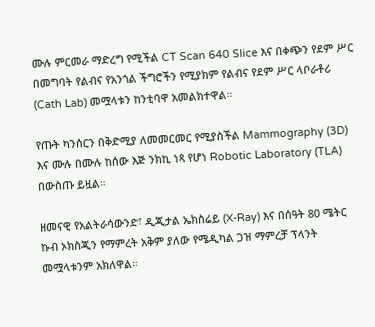ሙሉ ምርመራ ማድረግ የሚችል CT Scan 640 Slice እና በቀጭን የደም ሥር በመግባት የልብና የአንጎል ችግሮችን የሚያክም የልብና የደም ሥር ላቦራቶሪ (Cath Lab) መሟላቱን ከንቲባዋ አመልክተዋል።

የጡት ካንሰርን በቅድሚያ ለመመርመር የሚያስችል Mammography (3D) እና ሙሉ በሙሉ ከሰው እጅ ንክኪ ነጻ የሆነ Robotic Laboratory (TLA) በውስጡ ይዟል።

ዘመናዊ የአልትራሳውንድ፣ ዲጂታል ኤክስሬይ (X-Ray) እና በሰዓት 80 ሜትር ኩብ ኦክስጂን የማምረት አቅም ያለው የሜዲካል ጋዝ ማምረቻ ፕላንት መሟላቱንም አክለዋል።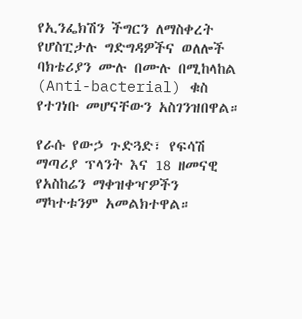የኢንፌክሽን ችግርን ለማስቀረት የሆስፒታሉ ግድግዳዎችና ወለሎች ባክቴሪያን ሙሉ በሙሉ በሚከላከል (Anti-bacterial) ቁስ የተገነቡ መሆናቸውን አስገንዝበዋል።

የራሱ የውኃ ጉድጓድ፣ የፍሳሽ ማጣሪያ ፕላንት እና 18 ዘመናዊ የአስከሬን ማቀዝቀዣዎችን ማካተቱንም አመልክተዋል።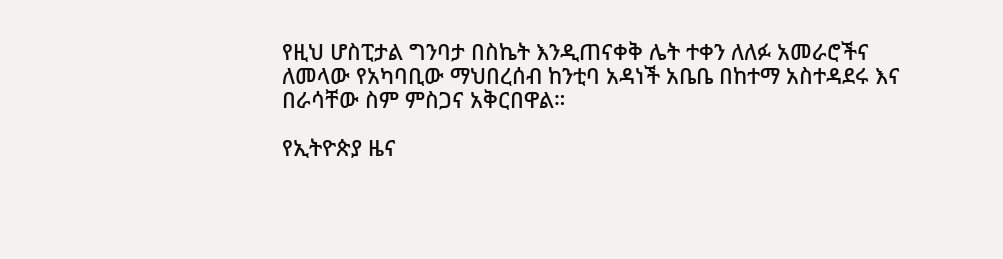የዚህ ሆስፒታል ግንባታ በስኬት እንዲጠናቀቅ ሌት ተቀን ለለፉ አመራሮችና ለመላው የአካባቢው ማህበረሰብ ከንቲባ አዳነች አቤቤ በከተማ አስተዳደሩ እና በራሳቸው ስም ምስጋና አቅርበዋል።

የኢትዮጵያ ዜና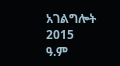አገልግሎት
2015
ዓ.ም